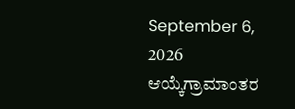September 6, 2026
ಆಯ್ಕೆಗ್ರಾಮಾಂತರ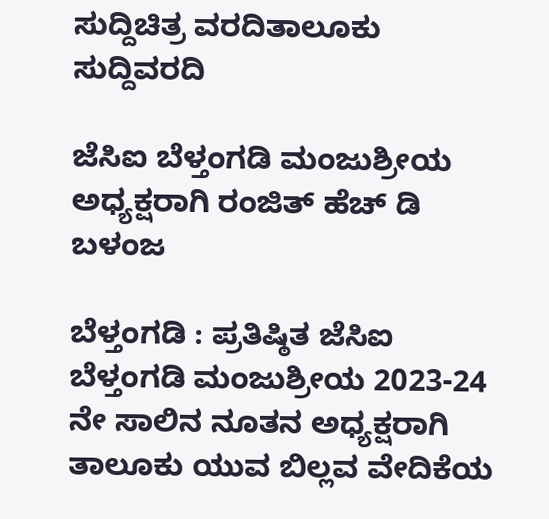ಸುದ್ದಿಚಿತ್ರ ವರದಿತಾಲೂಕು ಸುದ್ದಿವರದಿ

ಜೆಸಿಐ ಬೆಳ್ತಂಗಡಿ ಮಂಜುಶ್ರೀಯ ಅಧ್ಯಕ್ಷರಾಗಿ ರಂಜಿತ್ ಹೆಚ್ ಡಿ ಬಳಂಜ

ಬೆಳ್ತಂಗಡಿ : ಪ್ರತಿಷ್ಠಿತ ಜೆಸಿಐ ಬೆಳ್ತಂಗಡಿ ಮಂಜುಶ್ರೀಯ 2023-24 ನೇ ಸಾಲಿನ ನೂತನ ಅಧ್ಯಕ್ಷರಾಗಿ ತಾಲೂಕು ಯುವ ಬಿಲ್ಲವ ವೇದಿಕೆಯ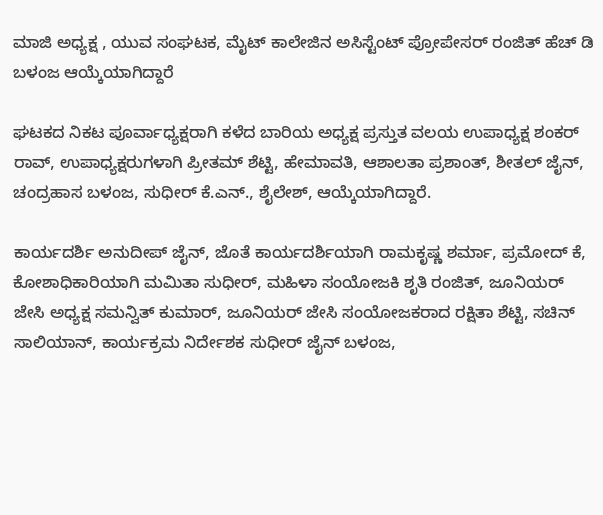ಮಾಜಿ ಅಧ್ಯಕ್ಷ , ಯುವ ಸಂಘಟಕ, ಮೈಟ್ ಕಾಲೇಜಿನ ಅಸಿಸ್ಟೆಂಟ್ ಪ್ರೋಪೇಸರ್ ರಂಜಿತ್ ಹೆಚ್ ಡಿ ಬಳಂಜ ಆಯ್ಕೆಯಾಗಿದ್ದಾರೆ

ಘಟಕದ ನಿಕಟ ಪೂರ್ವಾಧ್ಯಕ್ಷರಾಗಿ ಕಳೆದ ಬಾರಿಯ ಅಧ್ಯಕ್ಷ ಪ್ರಸ್ತುತ ವಲಯ ಉಪಾಧ್ಯಕ್ಷ ಶಂಕರ್ ರಾವ್, ಉಪಾಧ್ಯಕ್ಷರುಗಳಾಗಿ ಪ್ರೀತಮ್ ಶೆಟ್ಟಿ, ಹೇಮಾವತಿ, ಆಶಾಲತಾ ಪ್ರಶಾಂತ್, ಶೀತಲ್ ಜೈನ್, ಚಂದ್ರಹಾಸ ಬಳಂಜ, ಸುಧೀರ್ ಕೆ.ಎನ್., ಶೈಲೇಶ್, ಆಯ್ಕೆಯಾಗಿದ್ದಾರೆ.

ಕಾರ್ಯದರ್ಶಿ ಅನುದೀಪ್ ಜೈನ್, ಜೊತೆ ಕಾರ್ಯದರ್ಶಿಯಾಗಿ ರಾಮಕೃಷ್ಣ ಶರ್ಮಾ, ಪ್ರಮೋದ್ ಕೆ, ಕೋಶಾಧಿಕಾರಿಯಾಗಿ ಮಮಿತಾ ಸುಧೀರ್, ಮಹಿಳಾ ಸಂಯೋಜಕಿ ಶೃತಿ ರಂಜಿತ್, ಜೂನಿಯರ್ ಜೇಸಿ ಅಧ್ಯಕ್ಷ ಸಮನ್ವಿತ್ ಕುಮಾರ್, ಜೂನಿಯರ್ ಜೇಸಿ ಸಂಯೋಜಕರಾದ ರಕ್ಷಿತಾ ಶೆಟ್ಟಿ, ಸಚಿನ್ ಸಾಲಿಯಾನ್, ಕಾರ್ಯಕ್ರಮ ನಿರ್ದೇಶಕ ಸುಧೀರ್ ಜೈನ್ ಬಳಂಜ,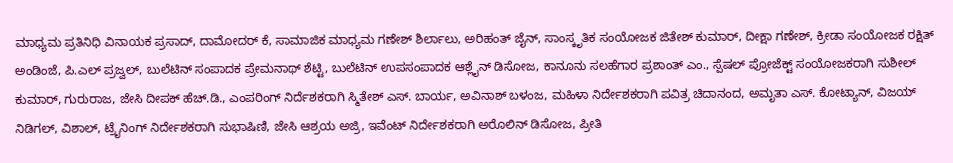ಮಾಧ್ಯಮ ಪ್ರತಿನಿಧಿ ವಿನಾಯಕ ಪ್ರಸಾದ್, ದಾಮೋದರ್ ಕೆ, ಸಾಮಾಜಿಕ ಮಾಧ್ಯಮ ಗಣೇಶ್ ಶಿರ್ಲಾಲು, ಅರಿಹಂತ್ ಜೈನ್, ಸಾಂಸ್ಕೃತಿಕ ಸಂಯೋಜಕ ಜಿತೇಶ್ ಕುಮಾರ್, ದೀಕ್ಷಾ ಗಣೇಶ್, ಕ್ರೀಡಾ ಸಂಯೋಜಕ ರಕ್ಷಿತ್ ಅಂಡಿಂಜೆ, ಪಿ.ಎಲ್ ಪ್ರಜ್ವಲ್, ಬುಲೆಟಿನ್ ಸಂಪಾದಕ ಪ್ರೇಮನಾಥ್ ಶೆಟ್ಟಿ, ಬುಲೆಟಿನ್ ಉಪಸಂಪಾದಕ ಆಶ್ಲೈನ್ ಡಿಸೋಜ, ಕಾನೂನು ಸಲಹೆಗಾರ ಪ್ರಶಾಂತ್ ಎಂ., ಸ್ಪೆಷಲ್ ಪ್ರೋಜೆಕ್ಟ್ ಸಂಯೋಜಕರಾಗಿ ಸುಶೀಲ್ ಕುಮಾರ್, ಗುರುರಾಜ, ಜೇಸಿ ದೀಪಕ್ ಹೆಚ್.ಡಿ., ಎಂಪರಿಂಗ್ ನಿರ್ದೆಶಕರಾಗಿ ಸ್ಮಿತೇಶ್ ಎಸ್. ಬಾರ್ಯ, ಅವಿನಾಶ್ ಬಳಂಜ, ಮಹಿಳಾ ನಿರ್ದೇಶಕರಾಗಿ ಪವಿತ್ರ ಚಿದಾನಂದ, ಅಮೃತಾ ಎಸ್. ಕೋಟ್ಯಾನ್, ವಿಜಯ್ ನಿಡಿಗಲ್, ವಿಶಾಲ್, ಟ್ರೈನಿಂಗ್ ನಿರ್ದೇಶಕರಾಗಿ ಸುಭಾಷಿಣಿ, ಜೇಸಿ ಆಶ್ರಯ ಅಜ್ರಿ, ಇವೆಂಟ್ ನಿರ್ದೇಶಕರಾಗಿ ಅರೊಲಿನ್ ಡಿಸೋಜ, ಪ್ರೀತಿ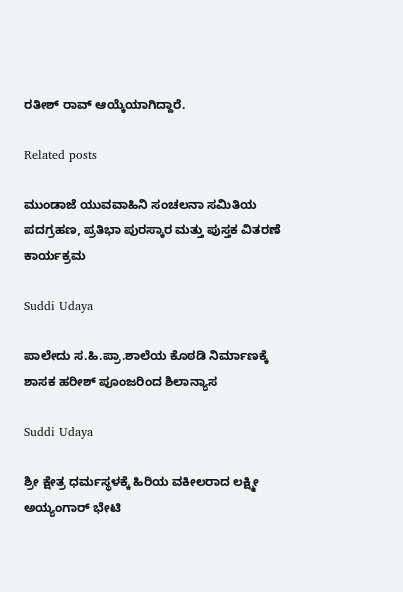ರತೀಶ್ ರಾವ್ ಆಯ್ಕೆಯಾಗಿದ್ದಾರೆ.

Related posts

ಮುಂಡಾಜೆ ಯುವವಾಹಿನಿ ಸಂಚಲನಾ ಸಮಿತಿಯ ಪದಗ್ರಹಣ, ಪ್ರತಿಭಾ ಪುರಸ್ಕಾರ ಮತ್ತು ಪುಸ್ತಕ ವಿತರಣೆ ಕಾರ್ಯಕ್ರಮ

Suddi Udaya

ಪಾಲೇದು ಸ.ಹಿ.ಪ್ರಾ.ಶಾಲೆಯ ಕೊಠಡಿ ನಿರ್ಮಾಣಕ್ಕೆ ಶಾಸಕ ಹರೀಶ್ ಪೂಂಜರಿಂದ ಶಿಲಾನ್ಯಾಸ

Suddi Udaya

ಶ್ರೀ ಕ್ಷೇತ್ರ ಧರ್ಮಸ್ಥಳಕ್ಕೆ ಹಿರಿಯ ವಕೀಲರಾದ ಲಕ್ಷ್ಮೀ ಅಯ್ಯಂಗಾರ್ ಭೇಟಿ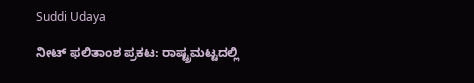Suddi Udaya

ನೀಟ್ ಫಲಿತಾಂಶ ಪ್ರಕಟ: ರಾಷ್ಟ್ರಮಟ್ಟದಲ್ಲಿ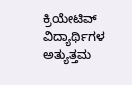ಕ್ರಿಯೇಟಿವ್ ವಿದ್ಯಾರ್ಥಿಗಳ ಅತ್ಯುತ್ತಮ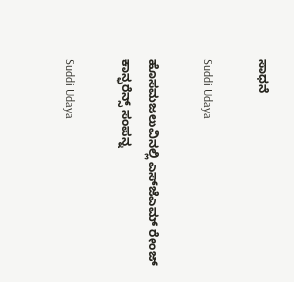ಸಾಧನೆ

Suddi Udaya

ಹೊಸಮಜಲುವಿನಲ್ಲಿ ಎಸ್‌ಜೆಎಮ್ ರೇಂಜ್ ಕಾನ್ಫರೆನ್ಸ್ ಸಂಪನ್ನ

Suddi Udaya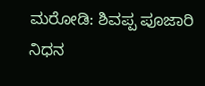ಮರೋಡಿ: ಶಿವಪ್ಪ ಪೂಜಾರಿ ನಿಧನ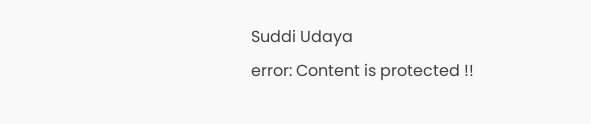Suddi Udaya
error: Content is protected !!